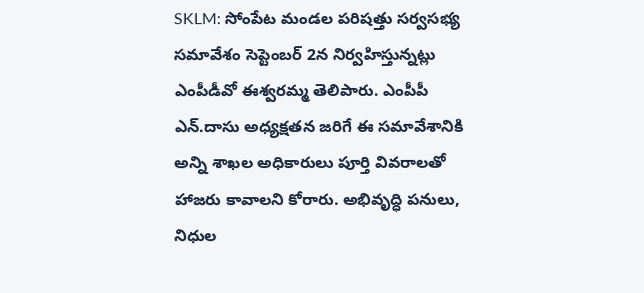SKLM: సోంపేట మండల పరిషత్తు సర్వసభ్య సమావేశం సెప్టెంబర్ 2న నిర్వహిస్తున్నట్లు ఎంపీడీవో ఈశ్వరమ్మ తెలిపారు. ఎంపీపీ ఎన్.దాసు అధ్యక్షతన జరిగే ఈ సమావేశానికి అన్ని శాఖల అధికారులు పూర్తి వివరాలతో హాజరు కావాలని కోరారు. అభివృద్ధి పనులు, నిధుల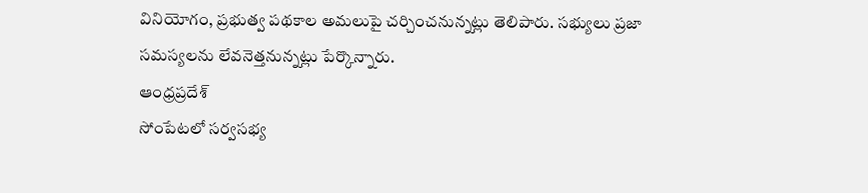వినియోగం, ప్రభుత్వ పథకాల అమలుపై చర్చించనున్నట్లు తెలిపారు. సభ్యులు ప్రజా సమస్యలను లేవనెత్తనున్నట్లు పేర్కొన్నారు.
ఆంధ్రప్రదేశ్
సోంపేటలో సర్వసభ్య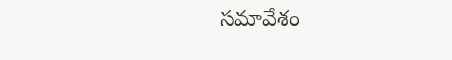సమావేశం